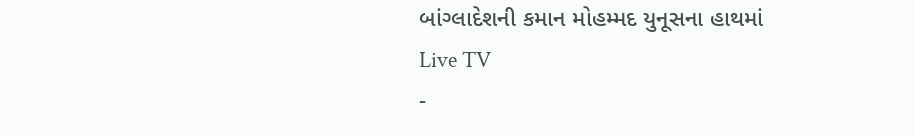બાંગ્લાદેશની કમાન મોહમ્મદ યુનૂસના હાથમાં
Live TV
-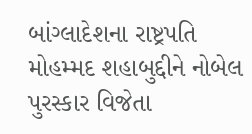બાંગ્લાદેશના રાષ્ટ્રપતિ મોહમ્મદ શહાબુદ્દીને નોબેલ પુરસ્કાર વિજેતા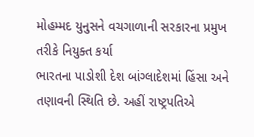મોહમ્મદ યુનુસને વચગાળાની સરકારના પ્રમુખ તરીકે નિયુક્ત કર્યા
ભારતના પાડોશી દેશ બાંગ્લાદેશમાં હિંસા અને તણાવની સ્થિતિ છે. અહીં રાષ્ટ્રપતિએ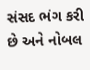સંસદ ભંગ કરી છે અને નોબલ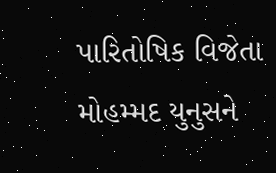પારિતોષિક વિજેતા મોહમ્મદ યુનુસને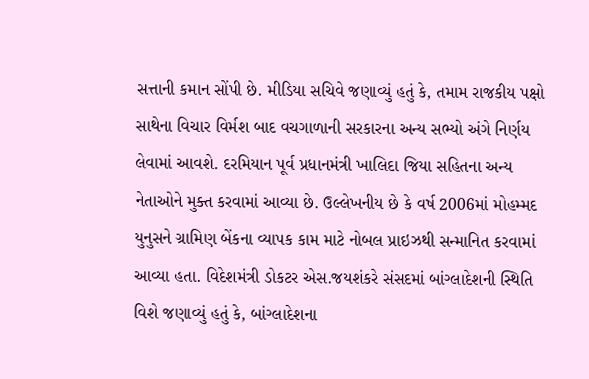સત્તાની કમાન સોંપી છે. મીડિયા સચિવે જણાવ્યું હતું કે, તમામ રાજકીય પક્ષો સાથેના વિચાર વિર્મશ બાદ વચગાળાની સરકારના અન્ય સભ્યો અંગે નિર્ણય લેવામાં આવશે. દરમિયાન પૂર્વ પ્રધાનમંત્રી ખાલિદા જિયા સહિતના અન્ય નેતાઓને મુક્ત કરવામાં આવ્યા છે. ઉલ્લેખનીય છે કે વર્ષ 2006માં મોહમ્મદ યુનુસને ગ્રામિણ બેંકના વ્યાપક કામ માટે નોબલ પ્રાઇઝથી સન્માનિત કરવામાં આવ્યા હતા. વિદેશમંત્રી ડોકટર એસ.જયશંકરે સંસદમાં બાંગ્લાદેશની સ્થિતિ વિશે જણાવ્યું હતું કે, બાંગ્લાદેશના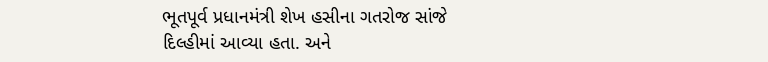ભૂતપૂર્વ પ્રધાનમંત્રી શેખ હસીના ગતરોજ સાંજે દિલ્હીમાં આવ્યા હતા. અને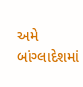અમે બાંગ્લાદેશમાં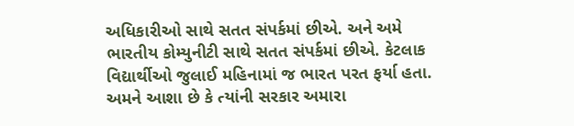અધિકારીઓ સાથે સતત સંપર્કમાં છીએ. અને અમે ભારતીય કોમ્યુનીટી સાથે સતત સંપર્કમાં છીએ. કેટલાક વિદ્યાર્થીઓ જુલાઈ મહિનામાં જ ભારત પરત ફર્યા હતા. અમને આશા છે કે ત્યાંની સરકાર અમારા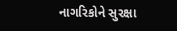નાગરિકોને સુરક્ષા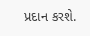પ્રદાન કરશે.